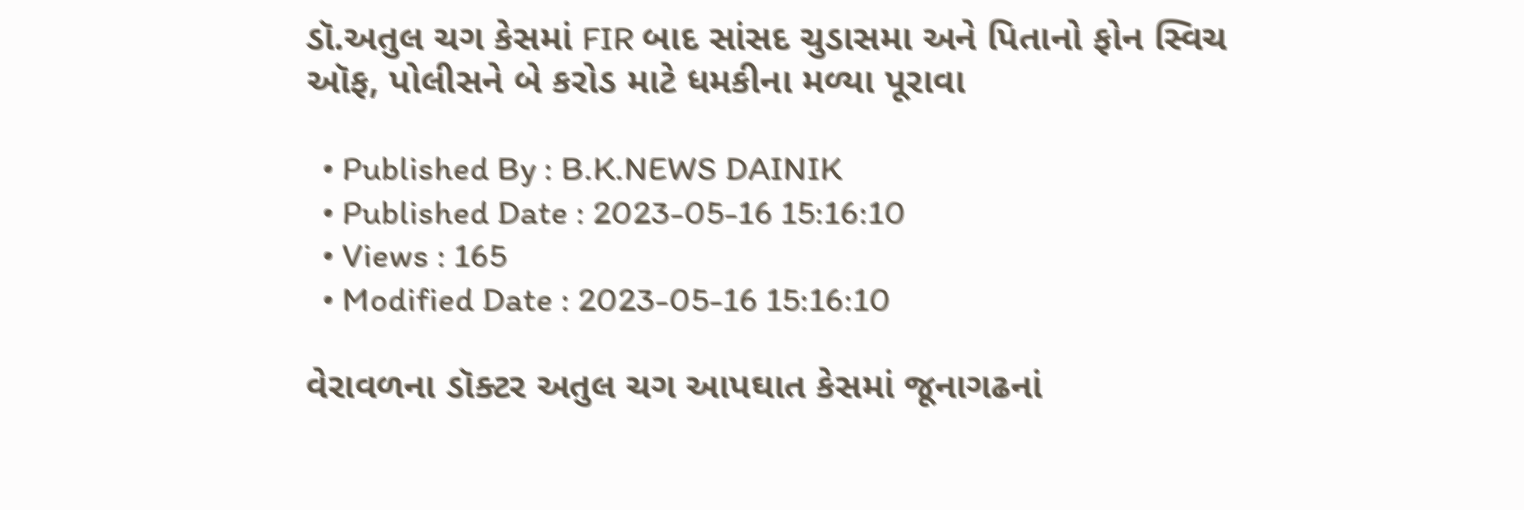ડૉ.અતુલ ચગ કેસમાં FIR બાદ સાંસદ ચુડાસમા અને પિતાનો ફોન સ્વિચ ઑફ, પોલીસને બે કરોડ માટે ધમકીના મળ્યા પૂરાવા

  • Published By : B.K.NEWS DAINIK
  • Published Date : 2023-05-16 15:16:10
  • Views : 165
  • Modified Date : 2023-05-16 15:16:10

વેરાવળના ડૉક્ટર અતુલ ચગ આપઘાત કેસમાં જૂનાગઢનાં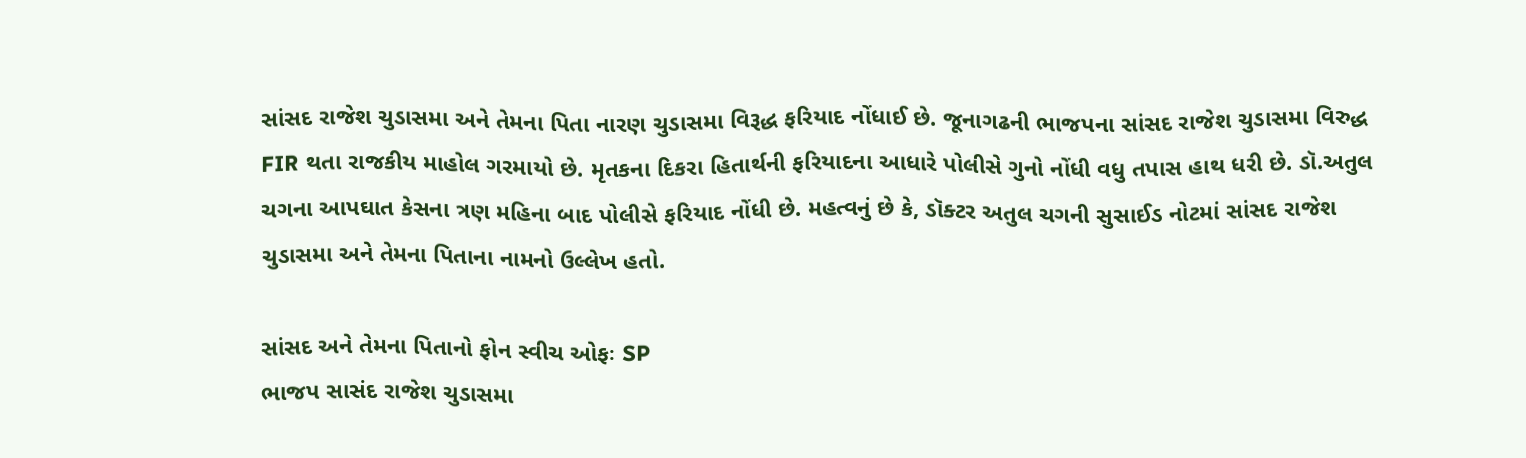સાંસદ રાજેશ ચુડાસમા અને તેમના પિતા નારણ ચુડાસમા વિરૂદ્ધ ફરિયાદ નોંધાઈ છે. જૂનાગઢની ભાજપના સાંસદ રાજેશ ચુડાસમા વિરુદ્ધ FIR થતા રાજકીય માહોલ ગરમાયો છે. મૃતકના દિકરા હિતાર્થની ફરિયાદના આધારે પોલીસે ગુનો નોંધી વધુ તપાસ હાથ ધરી છે. ડૉ.અતુલ ચગના આપઘાત કેસના ત્રણ મહિના બાદ પોલીસે ફરિયાદ નોંધી છે. મહત્વનું છે કે, ડૉક્ટર અતુલ ચગની સુસાઈડ નોટમાં સાંસદ રાજેશ ચુડાસમા અને તેમના પિતાના નામનો ઉલ્લેખ હતો.

સાંસદ અને તેમના પિતાનો ફોન સ્વીચ ઓફઃ SP
ભાજપ સાસંદ રાજેશ ચુડાસમા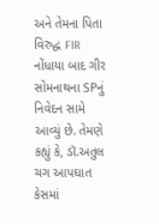અને તેમના પિતા વિરુદ્ધ FIR નોંધાયા બાદ ગીર સોમનાથના SPનું નિવેદન સામે આવ્યું છે. તેમણે કહ્યું કે, ડૉ.અતુલ ચગ આપઘાત કેસમાં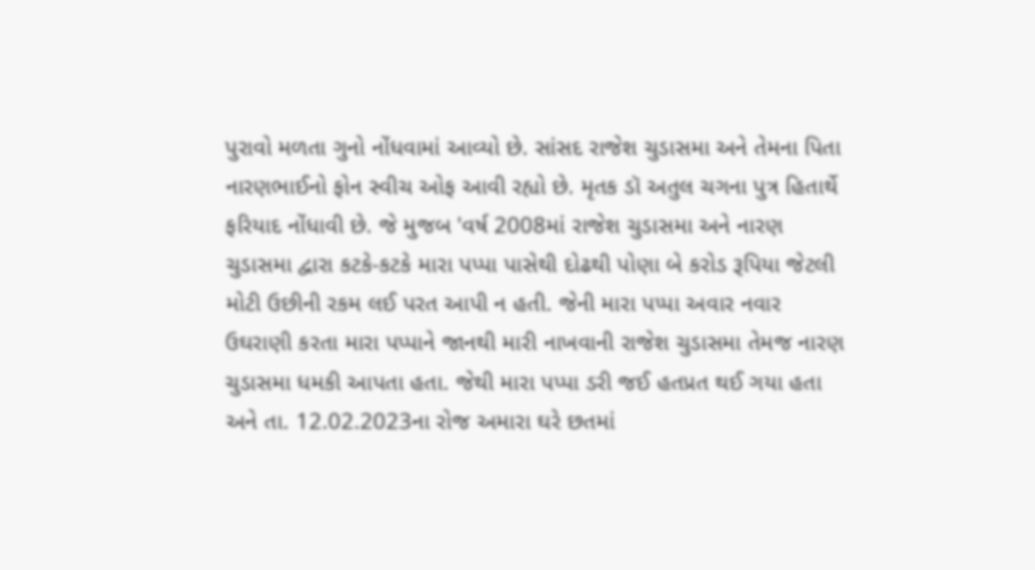પુરાવો મળતા ગુનો નોંધવામાં આવ્યો છે. સાંસદ રાજેશ ચુડાસમા અને તેમના પિતા નારણભાઈનો ફોન સ્વીચ ઓફ આવી રહ્યો છે. મૃતક ડૉ અતુલ ચગના પુત્ર હિતાર્થે ફરિયાદ નોંધાવી છે. જે મુજબ 'વર્ષ 2008માં રાજેશ ચુડાસમા અને નારણ ચુડાસમા દ્વારા કટકે-કટકે મારા પપ્પા પાસેથી દોઢથી પોણા બે કરોડ રૂપિયા જેટલી મોટી ઉછીની રકમ લઈ પરત આપી ન હતી. જેની મારા પપ્પા અવાર નવાર ઉઘરાણી કરતા મારા પપ્પાને જાનથી મારી નાખવાની રાજેશ ચુડાસમા તેમજ નારણ ચુડાસમા ધમકી આપતા હતા. જેથી મારા પપ્પા ડરી જઈ હતપ્રત થઈ ગયા હતા અને તા. 12.02.2023ના રોજ અમારા ઘરે છતમાં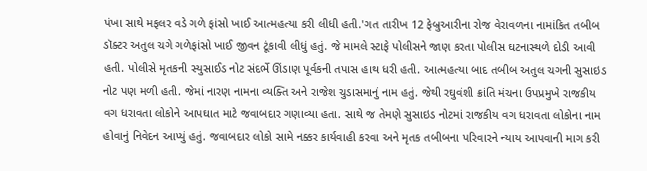પંખા સાથે મફલર વડે ગળે ફાંસો ખાઈ આત્મહત્યા કરી લીધી હતી.'ગત તારીખ 12 ફેબ્રુઆરીના રોજ વેરાવળના નામાંકિત તબીબ ડૉક્ટર અતુલ ચગે ગળેફાંસો ખાઈ જીવન ટૂંકાવી લીધું હતું. જે મામલે સ્ટાફે પોલીસને જાણ કરતા પોલીસ ઘટનાસ્થળે દોડી આવી હતી. પોલીસે મૃતકની સ્યુસાઈડ નોટ સંદર્ભે ઊંડાણ પૂર્વકની તપાસ હાથ ધરી હતી. આત્મહત્યા બાદ તબીબ અતુલ ચગની સુસાઇડ નોટ પણ મળી હતી. જેમાં નારણ નામના વ્યક્તિ અને રાજેશ ચુડાસમાનું નામ હતું. જેથી રઘુવંશી ક્રાંતિ મંચના ઉપપ્રમુખે રાજકીય વગ ધરાવતા લોકોને આપઘાત માટે જવાબદાર ગણાવ્યા હતા. સાથે જ તેમણે સુસાઇડ નોટમાં રાજકીય વગ ધરાવતા લોકોના નામ હોવાનું નિવેદન આપ્યું હતું. જવાબદાર લોકો સામે નક્કર કાર્યવાહી કરવા અને મૃતક તબીબના પરિવારને ન્યાય આપવાની માગ કરી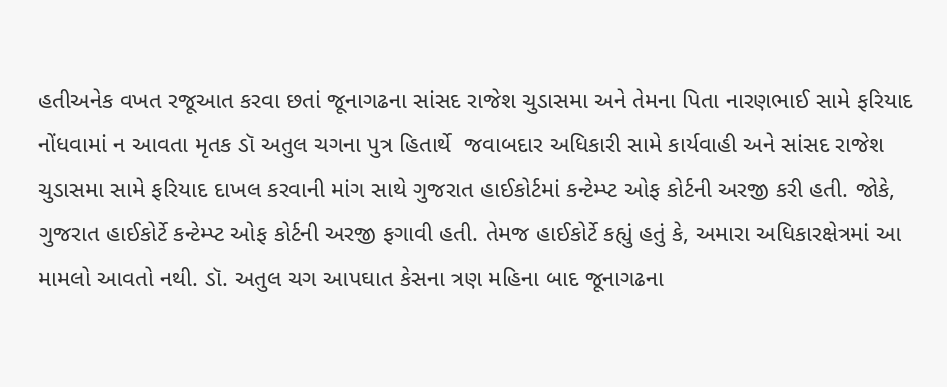હતીઅનેક વખત રજૂઆત કરવા છતાં જૂનાગઢના સાંસદ રાજેશ ચુડાસમા અને તેમના પિતા નારણભાઈ સામે ફરિયાદ નોંધવામાં ન આવતા મૃતક ડૉ અતુલ ચગના પુત્ર હિતાર્થે  જવાબદાર અધિકારી સામે કાર્યવાહી અને સાંસદ રાજેશ ચુડાસમા સામે ફરિયાદ દાખલ કરવાની માંગ સાથે ગુજરાત હાઈકોર્ટમાં કન્ટેમ્પ્ટ ઓફ કોર્ટની અરજી કરી હતી. જોકે, ગુજરાત હાઈકોર્ટે કન્ટેમ્પ્ટ ઓફ કોર્ટની અરજી ફગાવી હતી. તેમજ હાઈકોર્ટે કહ્યું હતું કે, અમારા અધિકારક્ષેત્રમાં આ મામલો આવતો નથી. ડૉ. અતુલ ચગ આપઘાત કેસના ત્રણ મહિના બાદ જૂનાગઢના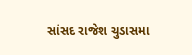સાંસદ રાજેશ ચુડાસમા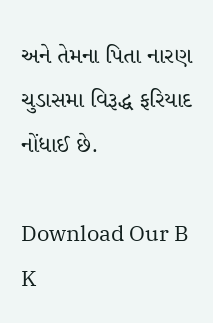અને તેમના પિતા નારણ ચુડાસમા વિરૂદ્ધ ફરિયાદ નોંધાઈ છે.

Download Our B K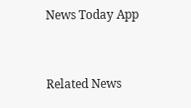News Today App



Related News